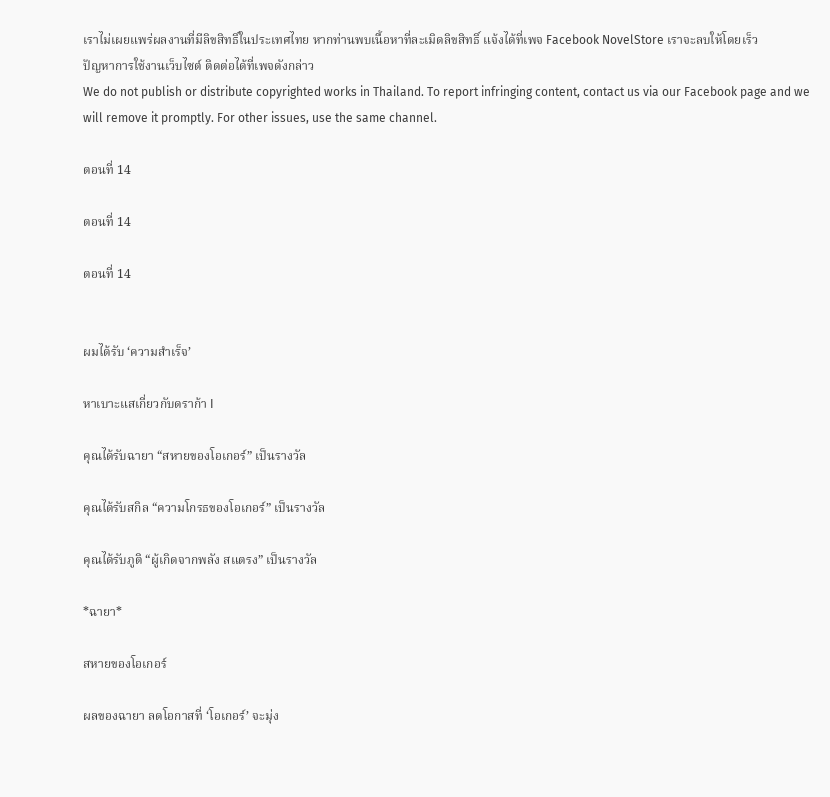เราไม่เผยแพร่ผลงานที่มีลิขสิทธิ์ในประเทศไทย หากท่านพบเนื้อหาที่ละเมิดลิขสิทธิ์ แจ้งได้ที่เพจ Facebook NovelStore เราจะลบให้โดยเร็ว
ปัญหาการใช้งานเว็บไซต์ ติดต่อได้ที่เพจดังกล่าว
We do not publish or distribute copyrighted works in Thailand. To report infringing content, contact us via our Facebook page and we will remove it promptly. For other issues, use the same channel.

ตอนที่ 14

ตอนที่ 14

ตอนที่ 14


ผมได้รับ ‘ความสำเร็จ’

หาเบาะแสเกี่ยวกับดราก้า I

คุณได้รับฉายา “สหายของโอเกอร์” เป็นรางวัล

คุณได้รับสกิล “ความโกรธของโอเกอร์” เป็นรางวัล

คุณได้รับภูติ “ผู้เกิดจากพลัง สแตรง” เป็นรางวัล

*ฉายา*

สหายของโอเกอร์

ผลของฉายา ลดโอกาสที่ ‘โอเกอร์’ จะมุ่ง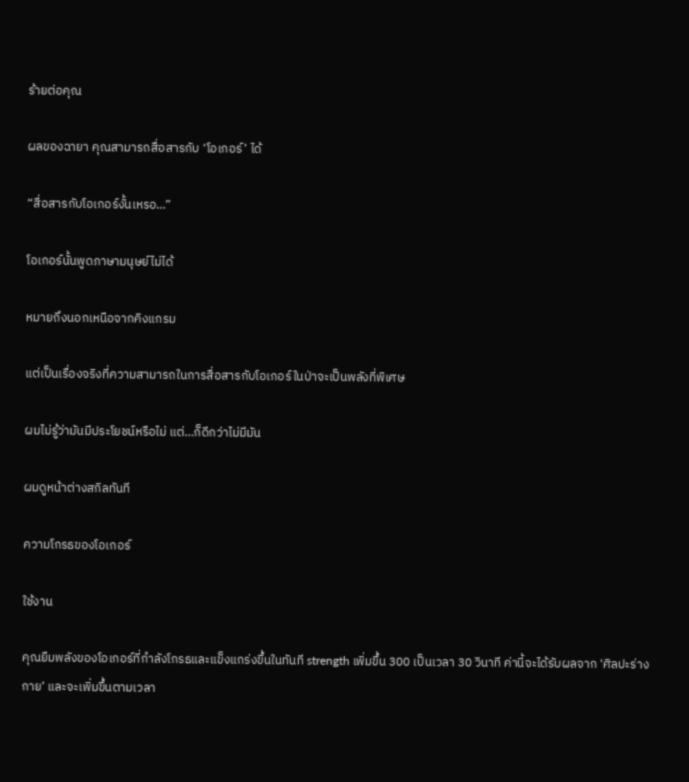ร้ายต่อคุณ

ผลของฉายา คุณสามารถสื่อสารกับ ‘โอเกอร์’ ได้

“สื่อสารกับโอเกอร์งั้นเหรอ…”

โอเกอร์นั้นพูดภาษามนุษย์ไม่ได้

หมายถึงนอกเหนือจากคิงแกรม

แต่เป็นเรื่องจริงที่ความสามารถในการสื่อสารกับโอเกอร์ในป่าจะเป็นพลังที่พิเศษ

ผมไม่รู้ว่ามันมีประโยชน์หรือไม่ แต่…ก็ดีกว่าไม่มีมัน

ผมดูหน้าต่างสกิลทันที

ความโกรธของโอเกอร์

ใช้งาน

คุณยืมพลังของโอเกอร์ที่กำลังโกรธและแข็งแกร่งขึ้นในทันที strength เพิ่มขึ้น 300 เป็นเวลา 30 วินาที ค่านี้จะได้รับผลจาก ‘ศิลปะร่างกาย’ และจะเพิ่มขึ้นตามเวลา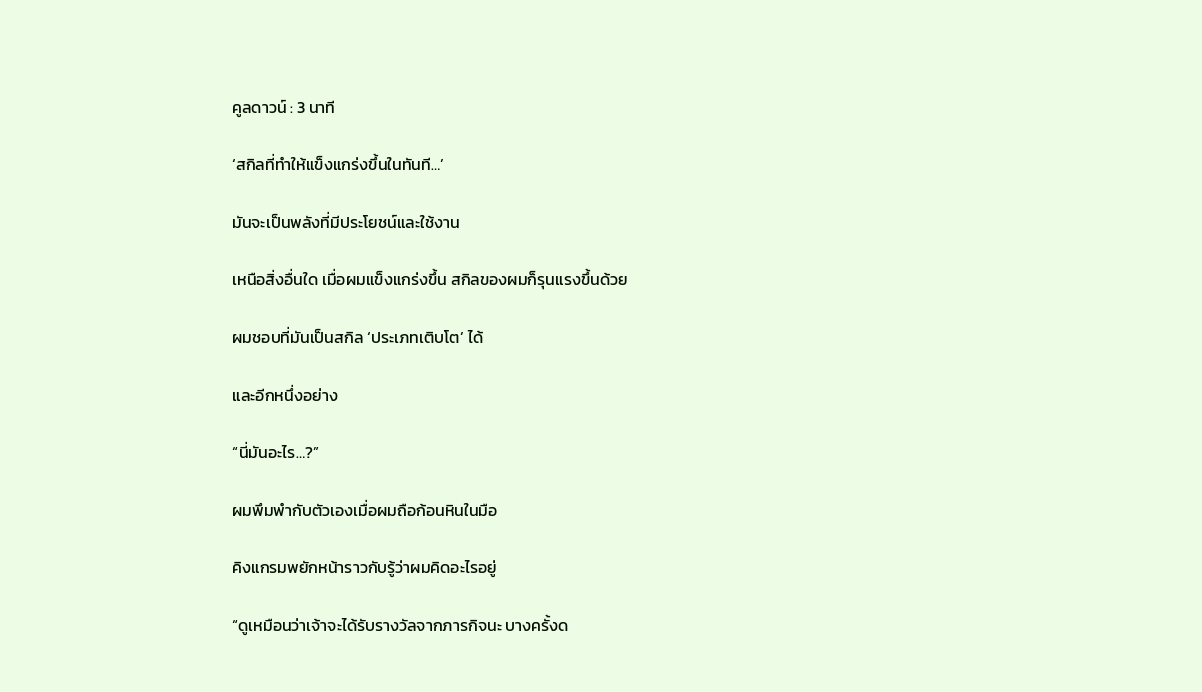คูลดาวน์ : 3 นาที

‘สกิลที่ทำให้แข็งแกร่งขึ้นในทันที…’

มันจะเป็นพลังที่มีประโยชน์และใช้งาน

เหนือสิ่งอื่นใด เมื่อผมแข็งแกร่งขึ้น สกิลของผมก็รุนแรงขึ้นด้วย

ผมชอบที่มันเป็นสกิล ‘ประเภทเติบโต’ ได้

และอีกหนึ่งอย่าง

“นี่มันอะไร…?”

ผมพึมพำกับตัวเองเมื่อผมถือก้อนหินในมือ

คิงแกรมพยักหน้าราวกับรู้ว่าผมคิดอะไรอยู่

“ดูเหมือนว่าเจ้าจะได้รับรางวัลจากภารกิจนะ บางครั้งด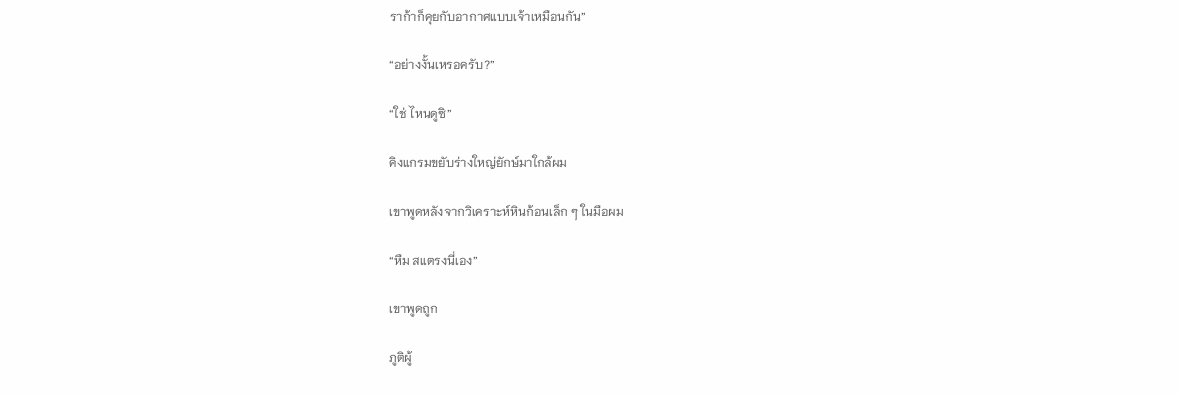ราก้าก็คุยกับอากาศแบบเจ้าเหมือนกัน”

“อย่างงั้นเหรอครับ?”

“ใช่ ไหนดูซิ”

คิงแกรมขยับร่างใหญ่ยักษ์มาใกล้ผม

เขาพูดหลังจากวิเคราะห์หินก้อนเล็ก ๆ ในมือผม

“หืม สแตรงนี่เอง”

เขาพูดถูก

ภูติผู้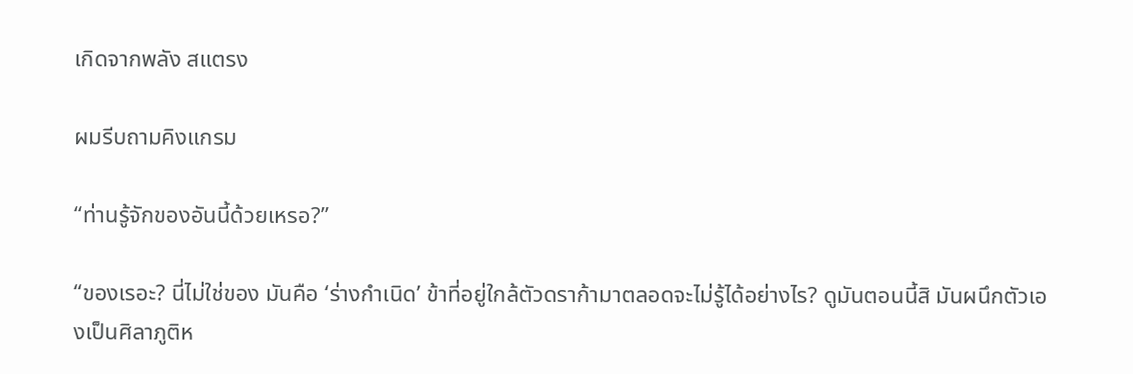เกิดจากพลัง สแตรง

ผมรีบถามคิงแกรม

“ท่านรู้จักของอันนี้ด้วยเหรอ?”

“ของเรอะ? นี่ไม่ใช่ของ มันคือ ‘ร่างกำเนิด’ ข้าที่อยู่ใกล้ตัวดราก้ามาตลอดจะไม่รู้ได้อย่างไร? ดูมันตอนนี้สิ มันผนึกตัวเองเป็นศิลาภูติห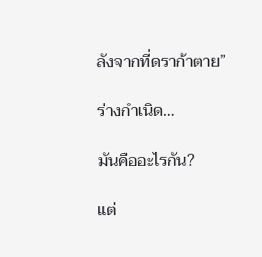ลังจากที่ดราก้าตาย”

ร่างกำเนิด…

มันคืออะไรกัน?

แต่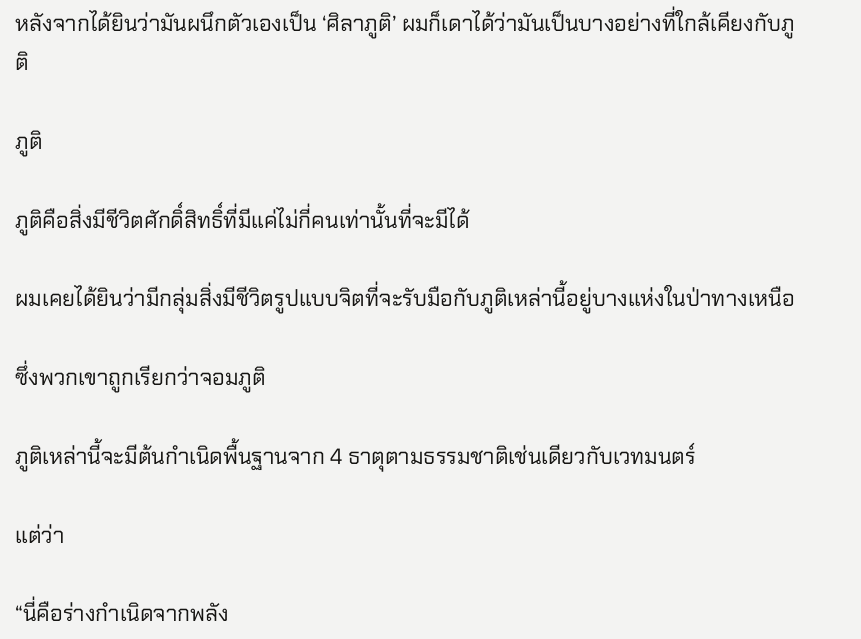หลังจากได้ยินว่ามันผนึกตัวเองเป็น ‘ศิลาภูติ’ ผมก็เดาได้ว่ามันเป็นบางอย่างที่ใกล้เคียงกับภูติ

ภูติ

ภูติคือสิ่งมีชีวิตศักดิ์สิทธิ์ที่มีแค่ไม่กี่คนเท่านั้นที่จะมีได้

ผมเคยได้ยินว่ามีกลุ่มสิ่งมีชีวิตรูปแบบจิตที่จะรับมือกับภูติเหล่านี้อยู่บางแห่งในป่าทางเหนือ

ซึ่งพวกเขาถูกเรียกว่าจอมภูติ

ภูติเหล่านี้จะมีต้นกำเนิดพื้นฐานจาก 4 ธาตุตามธรรมชาติเช่นเดียวกับเวทมนตร์

แต่ว่า

“นี่คือร่างกำเนิดจากพลัง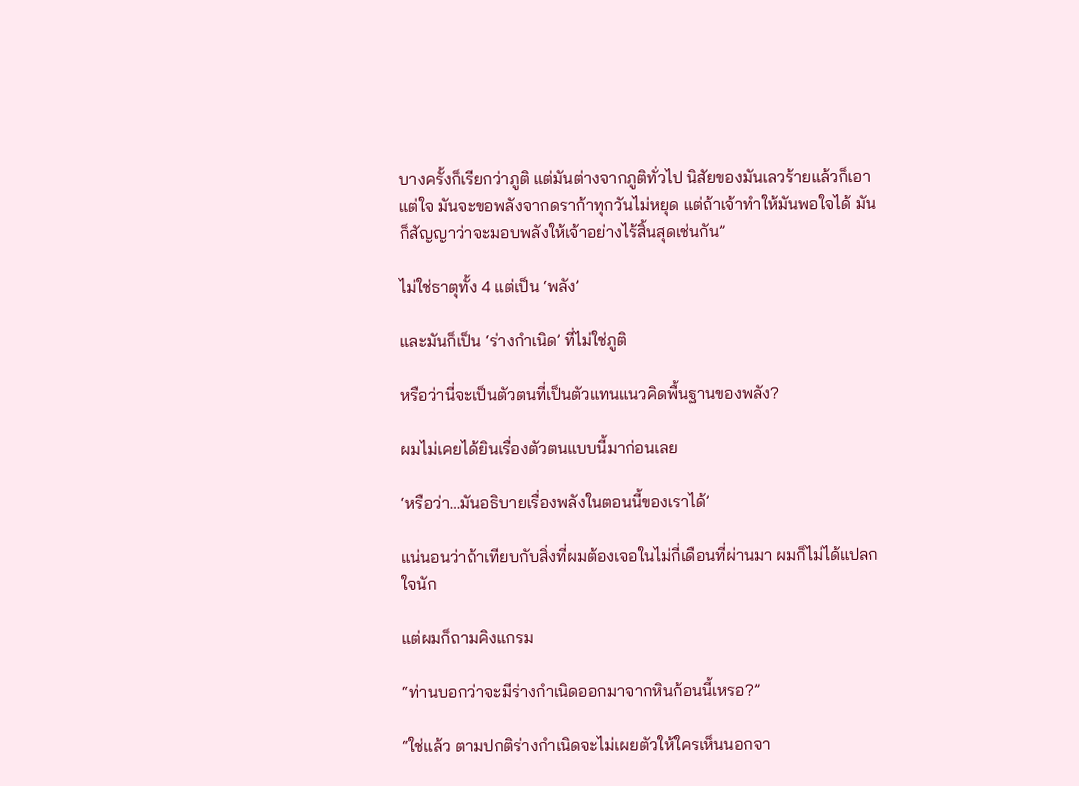บางครั้งก็เรียกว่าภูติ แต่มันต่างจากภูติทั่วไป นิสัยของมันเลวร้ายแล้วก็เอาแต่ใจ มันจะขอพลังจากดราก้าทุกวันไม่หยุด แต่ถ้าเจ้าทำให้มันพอใจได้ มันก็สัญญาว่าจะมอบพลังให้เจ้าอย่างไร้สิ้นสุดเช่นกัน”

ไม่ใช่ธาตุทั้ง 4 แต่เป็น ‘พลัง’

และมันก็เป็น ‘ร่างกำเนิด’ ที่ไม่ใช่ภูติ

หรือว่านี่จะเป็นตัวตนที่เป็นตัวแทนแนวคิดพื้นฐานของพลัง?

ผมไม่เคยได้ยินเรื่องตัวตนแบบนี้มาก่อนเลย

‘หรือว่า…มันอธิบายเรื่องพลังในตอนนี้ของเราได้’

แน่นอนว่าถ้าเทียบกับสิ่งที่ผมต้องเจอในไม่กี่เดือนที่ผ่านมา ผมก็ไม่ได้แปลกใจนัก

แต่ผมก็ถามคิงแกรม

“ท่านบอกว่าจะมีร่างกำเนิดออกมาจากหินก้อนนี้เหรอ?”

“ใช่แล้ว ตามปกติร่างกำเนิดจะไม่เผยตัวให้ใครเห็นนอกจา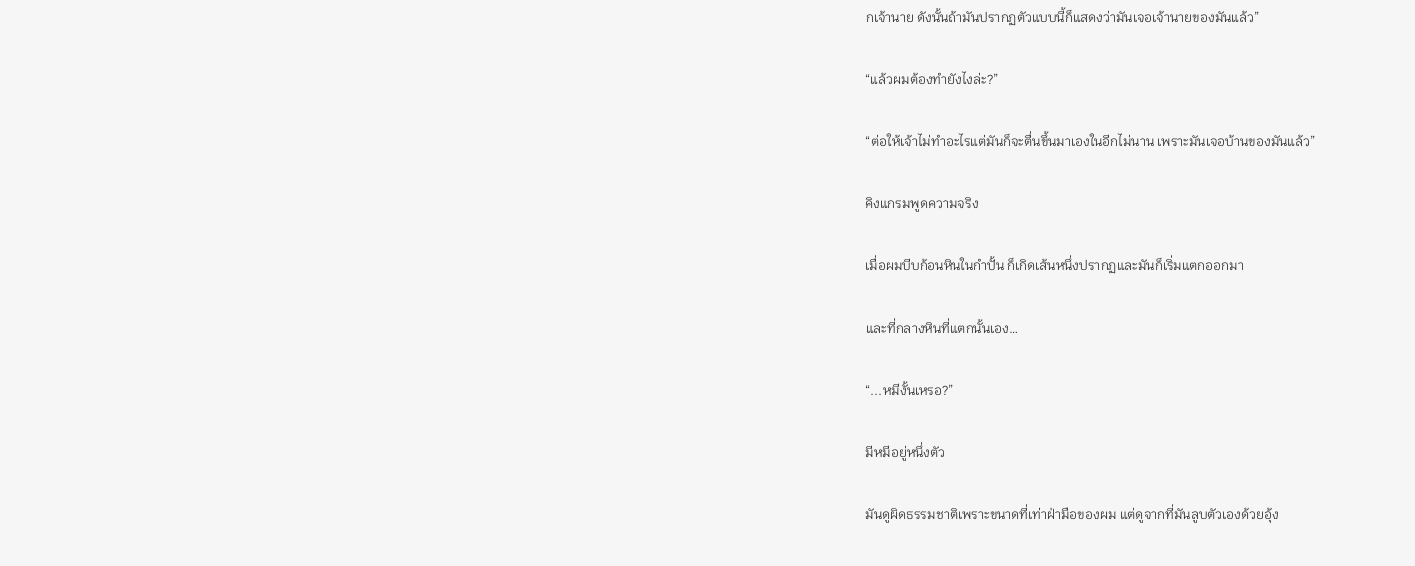กเจ้านาย ดังนั้นถ้ามันปรากฏตัวแบบนี้ก็แสดงว่ามันเจอเจ้านายของมันแล้ว”

“แล้วผมต้องทำยังไงล่ะ?”

“ต่อให้เจ้าไม่ทำอะไรแต่มันก็จะตื่นขึ้นมาเองในอีกไม่นาน เพราะมันเจอบ้านของมันแล้ว”

คิงแกรมพูดความจริง

เมื่อผมบีบก้อนหินในกำปั้น ก็เกิดเส้นหนึ่งปรากฏและมันก็เริ่มแตกออกมา

และที่กลางหินที่แตกนั้นเอง…

“...หมีงั้นเหรอ?”

มีหมีอยู่หนึ่งตัว

มันดูผิดธรรมชาติเพราะขนาดที่เท่าฝ่ามือของผม แต่ดูจากที่มันลูบตัวเองด้วยอุ้ง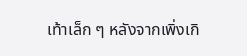เท้าเล็ก ๆ หลังจากเพิ่งเกิ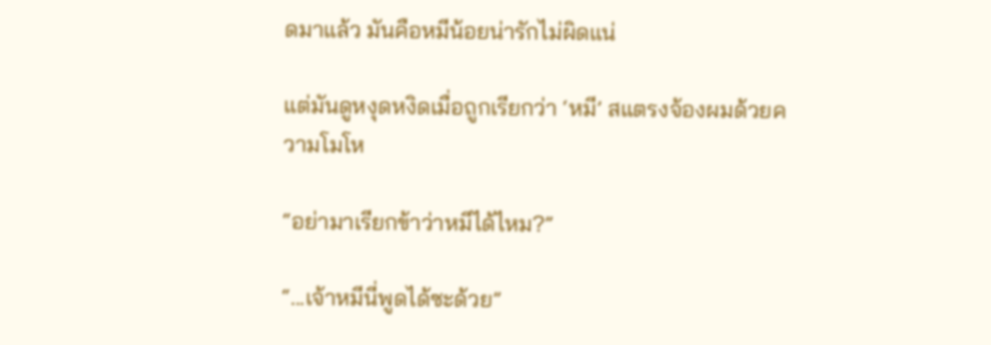ดมาแล้ว มันคือหมีน้อยน่ารักไม่ผิดแน่

แต่มันดูหงุดหงิดเมื่อถูกเรียกว่า ‘หมี’ สแตรงจ้องผมด้วยความโมโห

“อย่ามาเรียกข้าว่าหมีได้ไหม?”

“...เจ้าหมีนี่พูดได้ซะด้วย”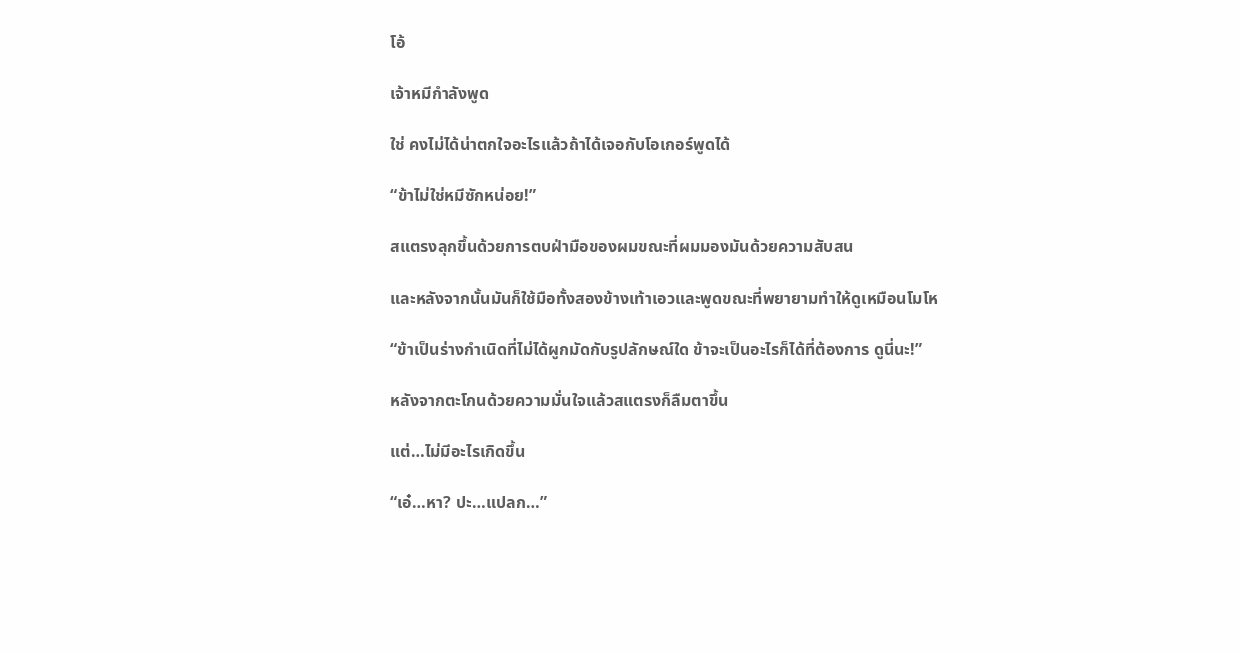โอ้

เจ้าหมีกำลังพูด

ใช่ คงไม่ได้น่าตกใจอะไรแล้วถ้าได้เจอกับโอเกอร์พูดได้

“ข้าไม่ใช่หมีซักหน่อย!”

สแตรงลุกขึ้นด้วยการตบฝ่ามือของผมขณะที่ผมมองมันด้วยความสับสน

และหลังจากนั้นมันก็ใช้มือทั้งสองข้างเท้าเอวและพูดขณะที่พยายามทำให้ดูเหมือนโมโห

“ข้าเป็นร่างกำเนิดที่ไม่ได้ผูกมัดกับรูปลักษณ์ใด ข้าจะเป็นอะไรก็ได้ที่ต้องการ ดูนี่นะ!”

หลังจากตะโกนด้วยความมั่นใจแล้วสแตรงก็ลืมตาขึ้น

แต่…ไม่มีอะไรเกิดขึ้น

“เอ๋…หา? ปะ…แปลก…”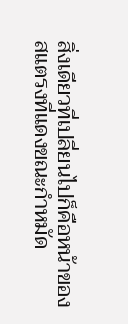สิ่งเดียวที่เปลี่ยนไปก็คือหน้าของสแตรงที่แดงขณะกำหมัด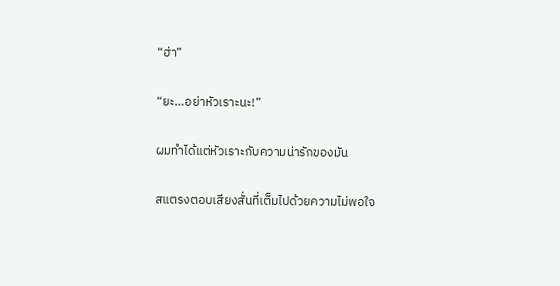“ฮ่า”

“ยะ…อย่าหัวเราะนะ!”

ผมทำได้แต่หัวเราะกับความน่ารักของมัน

สแตรงตอบเสียงสั่นที่เต็มไปด้วยความไม่พอใจ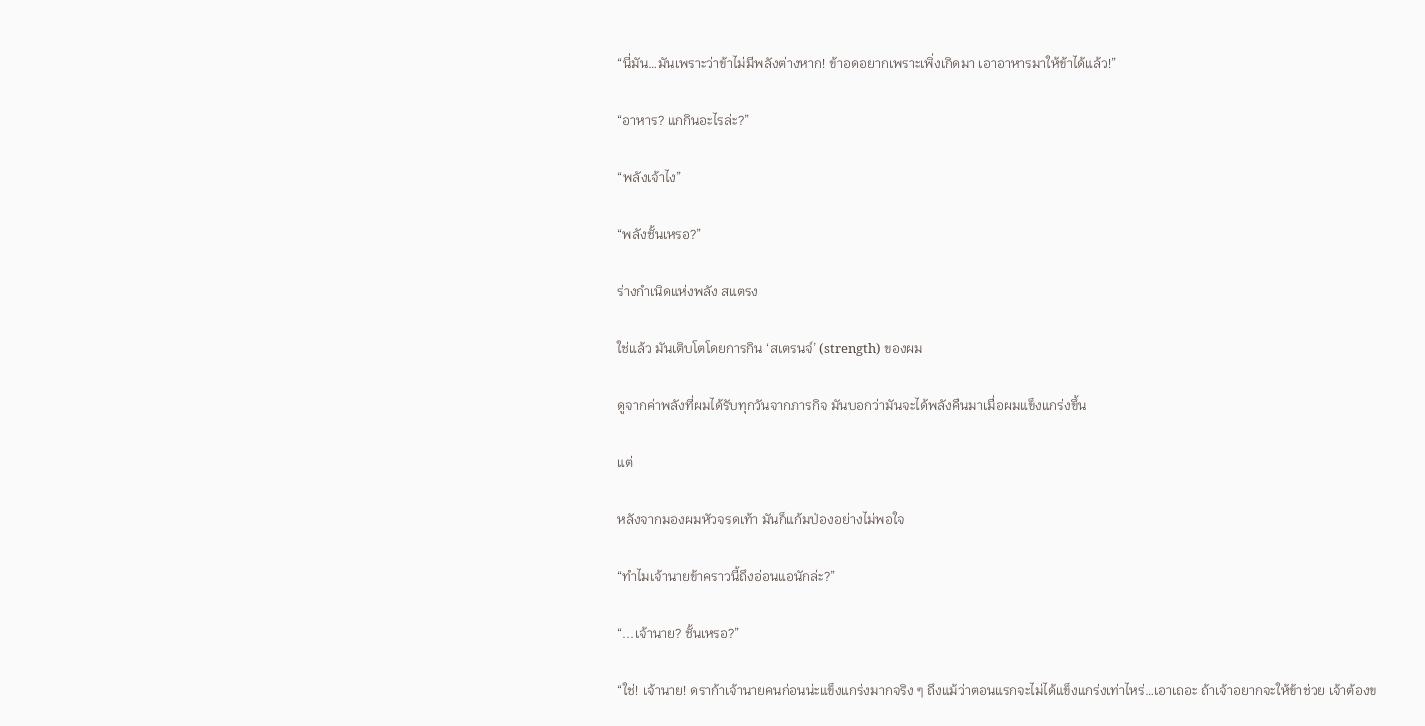“นี่มัน…มันเพราะว่าข้าไม่มีพลังต่างหาก! ข้าอดอยากเพราะเพิ่งเกิดมา เอาอาหารมาให้ข้าได้แล้ว!”

“อาหาร? แกกินอะไรล่ะ?”

“พลังเจ้าไง”

“พลังชั้นเหรอ?”

ร่างกำเนิดแห่งพลัง สแตรง

ใช่แล้ว มันเติบโตโดยการกิน ‘สเตรนจ์’ (strength) ของผม

ดูจากค่าพลังที่ผมได้รับทุกวันจากภารกิจ มันบอกว่ามันจะได้พลังคืนมาเมื่อผมแข็งแกร่งขึ้น

แต่

หลังจากมองผมหัวจรดเท้า มันก็แก้มป่องอย่างไม่พอใจ

“ทำไมเจ้านายข้าคราวนี้ถึงอ่อนแอนักล่ะ?”

“...เจ้านาย? ชั้นเหรอ?”

“ใช่! เจ้านาย! ดราก้าเจ้านายคนก่อนน่ะแข็งแกร่งมากจริง ๆ ถึงแม้ว่าตอนแรกจะไม่ได้แข็งแกร่งเท่าไหร่…เอาเถอะ ถ้าเจ้าอยากจะให้ข้าช่วย เจ้าต้องข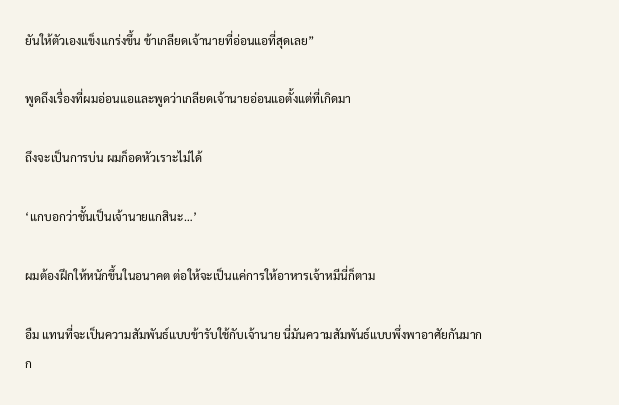ยันให้ตัวเองแข็งแกร่งขึ้น ข้าเกลียดเจ้านายที่อ่อนแอที่สุดเลย”

พูดถึงเรื่องที่ผมอ่อนแอและพูดว่าเกลียดเจ้านายอ่อนแอตั้งแต่ที่เกิดมา

ถึงจะเป็นการบ่น ผมก็อดหัวเราะไม่ได้

‘แกบอกว่าชั้นเป็นเจ้านายแกสินะ…’

ผมต้องฝึกให้หนักขึ้นในอนาคต ต่อให้จะเป็นแค่การให้อาหารเจ้าหมีนี่ก็ตาม

อืม แทนที่จะเป็นความสัมพันธ์แบบข้ารับใช้กับเจ้านาย นี่มันความสัมพันธ์แบบพึ่งพาอาศัยกันมากก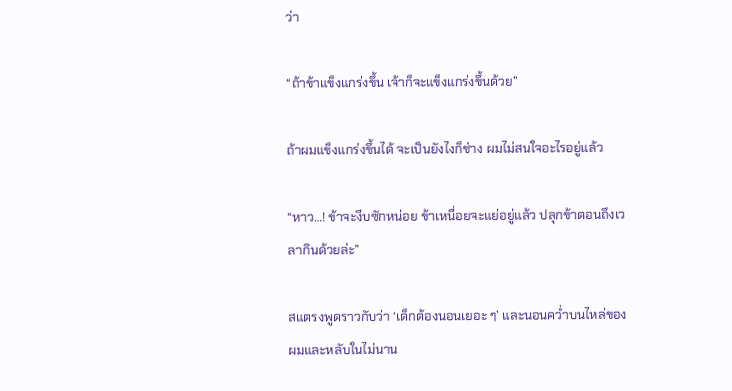ว่า

“ถ้าข้าแข็งแกร่งขึ้น เจ้าก็จะแข็งแกร่งขึ้นด้วย”

ถ้าผมแข็งแกร่งขึ้นได้ จะเป็นยังไงก็ช่าง ผมไม่สนใจอะไรอยู่แล้ว

“หาว…! ข้าจะงีบซักหน่อย ข้าเหนื่อยจะแย่อยู่แล้ว ปลุกข้าตอนถึงเวลากินด้วยล่ะ”

สแตรงพูดราวกับว่า ‘เด็กต้องนอนเยอะ ๆ’ และนอนคว่ำบนไหล่ของผมและหลับในไม่นาน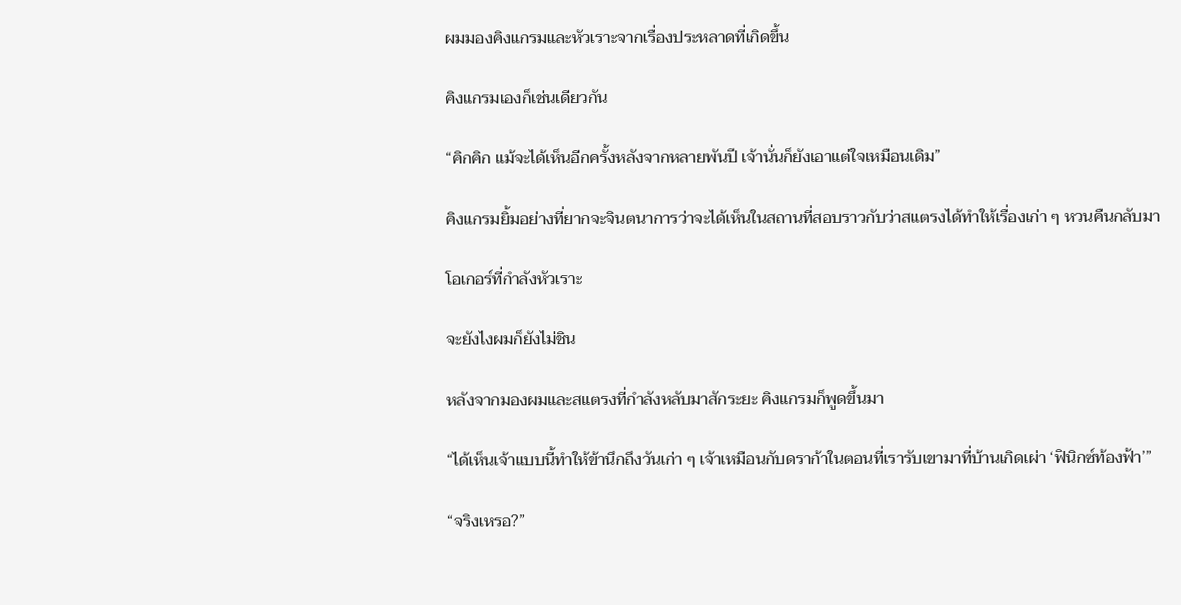ผมมองคิงแกรมและหัวเราะจากเรื่องประหลาดที่เกิดขึ้น

คิงแกรมเองก็เช่นเดียวกัน

“คิกคิก แม้จะได้เห็นอีกครั้งหลังจากหลายพันปี เจ้านั่นก็ยังเอาแต่ใจเหมือนเดิม”

คิงแกรมยิ้มอย่างที่ยากจะจินตนาการว่าจะได้เห็นในสถานที่สอบราวกับว่าสแตรงได้ทำให้เรื่องเก่า ๆ หวนคืนกลับมา

โอเกอร์ที่กำลังหัวเราะ

จะยังไงผมก็ยังไม่ชิน

หลังจากมองผมและสแตรงที่กำลังหลับมาสักระยะ คิงแกรมก็พูดขึ้นมา

“ได้เห็นเจ้าแบบนี้ทำให้ข้านึกถึงวันเก่า ๆ เจ้าเหมือนกับดราก้าในตอนที่เรารับเขามาที่บ้านเกิดเผ่า ‘ฟินิกซ์ท้องฟ้า’”

“จริงเหรอ?”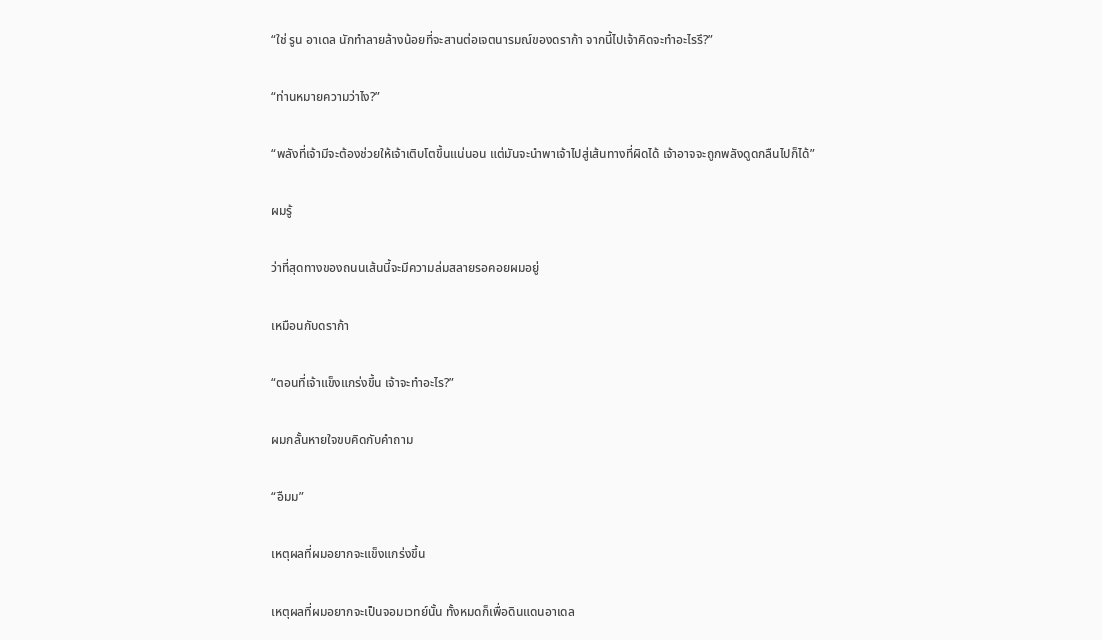“ใช่ รูน อาเดล นักทำลายล้างน้อยที่จะสานต่อเจตนารมณ์ของดราก้า จากนี้ไปเจ้าคิดจะทำอะไรรึ?”

“ท่านหมายความว่าไง?”

“พลังที่เจ้ามีจะต้องช่วยให้เจ้าเติบโตขึ้นแน่นอน แต่มันจะนำพาเจ้าไปสู่เส้นทางที่ผิดได้ เจ้าอาจจะถูกพลังดูดกลืนไปก็ได้”

ผมรู้

ว่าที่สุดทางของถนนเส้นนี้จะมีความล่มสลายรอคอยผมอยู่

เหมือนกับดราก้า

“ตอนที่เจ้าแข็งแกร่งขึ้น เจ้าจะทำอะไร?”

ผมกลั้นหายใจขบคิดกับคำถาม

“อืมม”

เหตุผลที่ผมอยากจะแข็งแกร่งขึ้น

เหตุผลที่ผมอยากจะเป็นจอมเวทย์นั้น ทั้งหมดก็เพื่อดินแดนอาเดล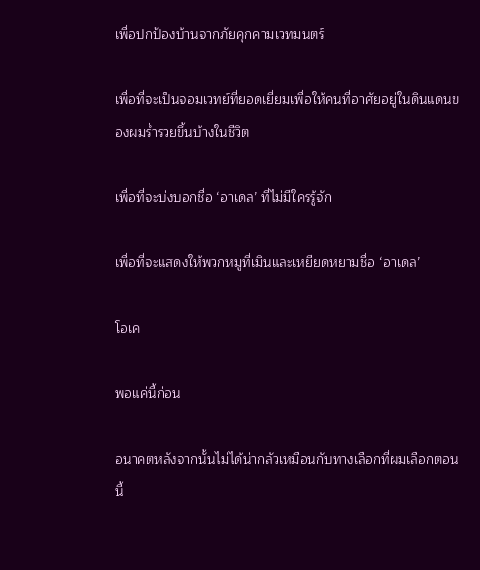เพื่อปกป้องบ้านจากภัยคุกคามเวทมนตร์

เพื่อที่จะเป็นจอมเวทย์ที่ยอดเยี่ยมเพื่อให้คนที่อาศัยอยู่ในดินแดนของผมร่ำรวยขึ้นบ้างในชีวิต

เพื่อที่จะบ่งบอกชื่อ ‘อาเดล’ ที่ไม่มีใครรู้จัก

เพื่อที่จะแสดงให้พวกหมูที่เมินและเหยียดหยามชื่อ ‘อาเดล’

โอเค

พอแค่นี้ก่อน

อนาคตหลังจากนั้นไม่ได้น่ากลัวเหมือนกับทางเลือกที่ผมเลือกตอนนี้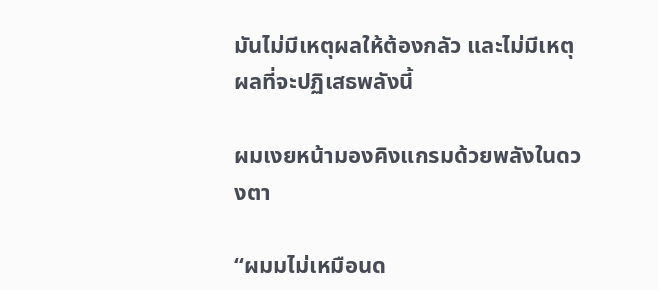มันไม่มีเหตุผลให้ต้องกลัว และไม่มีเหตุผลที่จะปฏิเสธพลังนี้

ผมเงยหน้ามองคิงแกรมด้วยพลังในดวงตา

“ผมมไม่เหมือนด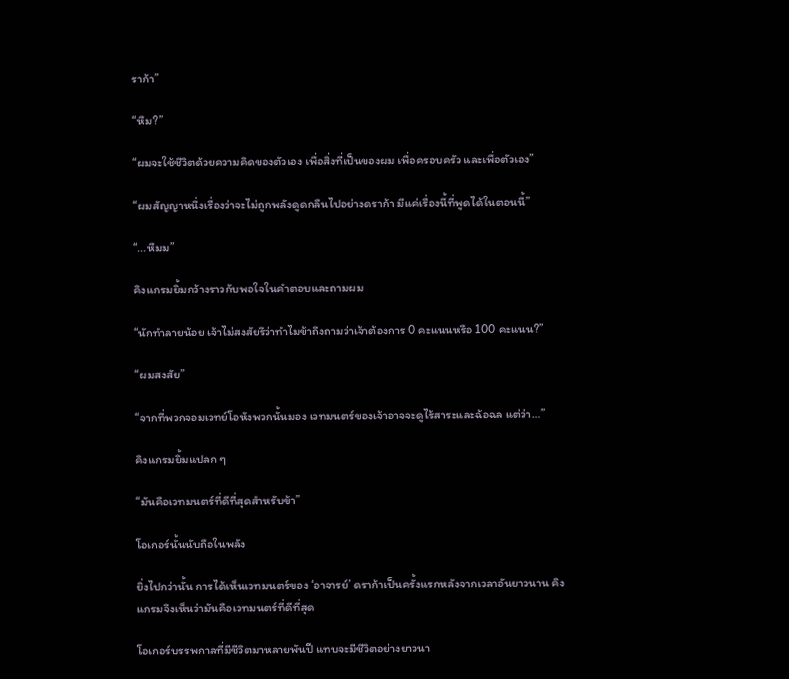ราก้า”

“หืม?”

“ผมจะใช้ชีวิตด้วยความคิดของตัวเอง เพื่อสิ่งที่เป็นของผม เพื่อครอบครัว และเพื่อตัวเอง”

“ผมสัญญาหนึ่งเรื่องว่าจะไม่ถูกพลังดูดกลืนไปอย่างดราก้า มีแค่เรื่องนี้ที่พูดได้ในตอนนี้”

“...หืมม”

คิงแกรมยิ้มกว้างราวกับพอใจในคำตอบและถามผม

“นักทำลายน้อย เจ้าไม่สงสัยรึว่าทำไมข้าถึงถามว่าเจ้าต้องการ 0 คะแนนหรือ 100 คะแนน?”

“ผมสงสัย”

“จากที่พวกจอมเวทย์โอหังพวกนั้นมอง เวทมนตร์ของเจ้าอาจจะดูไร้สาระและฉ้อฉล แต่ว่า…”

คิงแกรมยิ้มแปลก ๆ

“มันคือเวทมนตร์ที่ดีที่สุดสำหรับข้า”

โอเกอร์นั้นนับถือในพลัง

ยิ่งไปกว่านั้น การได้เห็นเวทมนตร์ของ ‘อาจารย์’ ดราก้าเป็นครั้งแรกหลังจากเวลาอันยาวนาน คิงแกรมจึงเห็นว่ามันคือเวทมนตร์ที่ดีที่สุด

โอเกอร์บรรพกาลที่มีชีวิตมาหลายพันปี แทบจะมีชีวิตอย่างยาวนา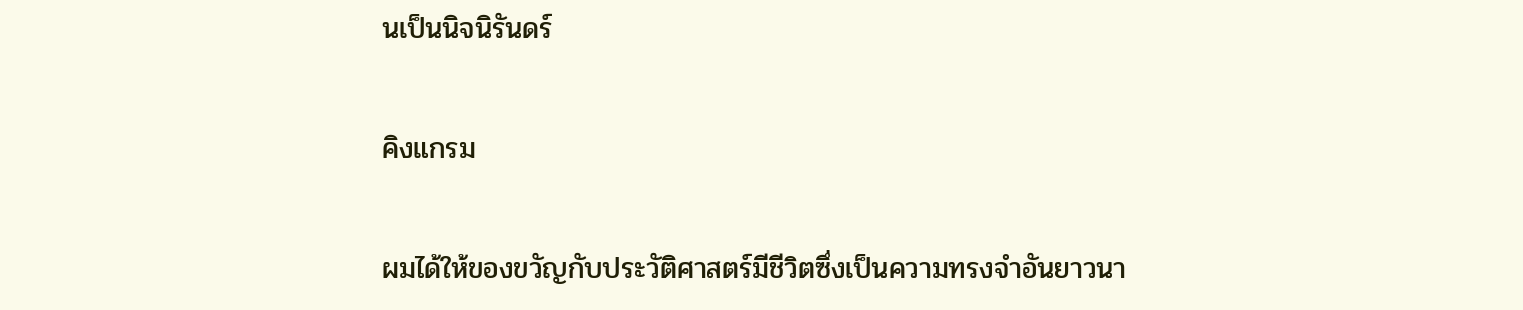นเป็นนิจนิรันดร์

คิงแกรม

ผมได้ให้ของขวัญกับประวัติศาสตร์มีชีวิตซึ่งเป็นความทรงจำอันยาวนา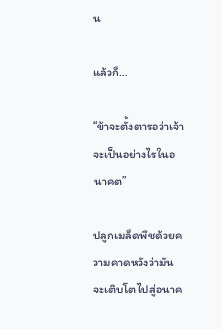น

แล้วก็…

“ข้าจะตั้งตารอว่าเจ้าจะเป็นอย่างไรในอนาคต”

ปลูกเมล็ดพืชด้วยความคาดหวังว่ามันจะเติบโตไปสู่อนาค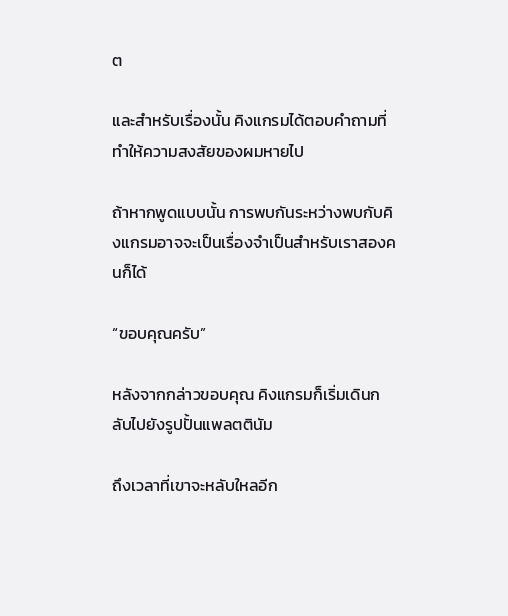ต

และสำหรับเรื่องนั้น คิงแกรมได้ตอบคำถามที่ทำให้ความสงสัยของผมหายไป

ถ้าหากพูดแบบนั้น การพบกันระหว่างพบกับคิงแกรมอาจจะเป็นเรื่องจำเป็นสำหรับเราสองคนก็ได้

“ขอบคุณครับ”

หลังจากกล่าวขอบคุณ คิงแกรมก็เริ่มเดินกลับไปยังรูปปั้นแพลตตินัม

ถึงเวลาที่เขาจะหลับใหลอีก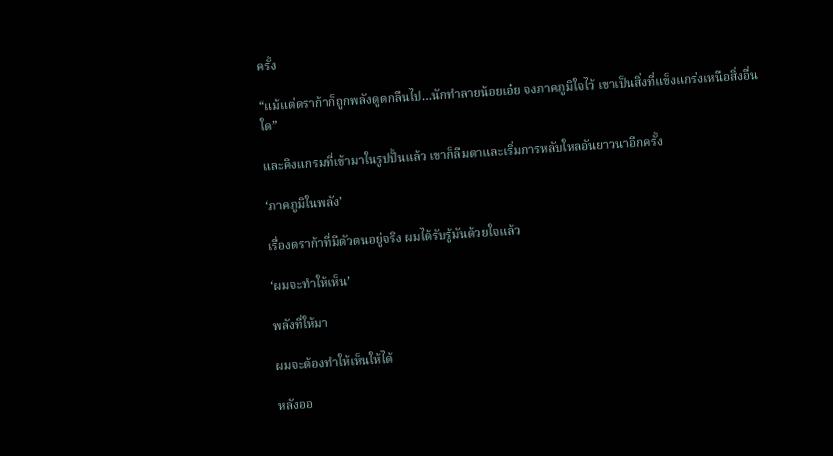ครั้ง

“แม้แต่ดราก้าก็ถูกพลังดูดกลืนไป…นักทำลายน้อยเอ๋ย จงภาคภูมิใจไว้ เขาเป็นสิ่งที่แข็งแกร่งเหนือสิ่งอื่นใด”

และคิงแกรมที่เข้ามาในรูปปั้นแล้ว เขาก็ลืมตาและเริ่มการหลับใหลอันยาวนาอีกครั้ง

‘ภาคภูมิในพลัง’

เรื่องดราก้าที่มีตัวตนอยู่จริง ผมได้รับรู้มันด้วยใจแล้ว

‘ผมจะทำให้เห็น’

พลังที่ให้มา

ผมจะต้องทำให้เห็นให้ได้

หลังออ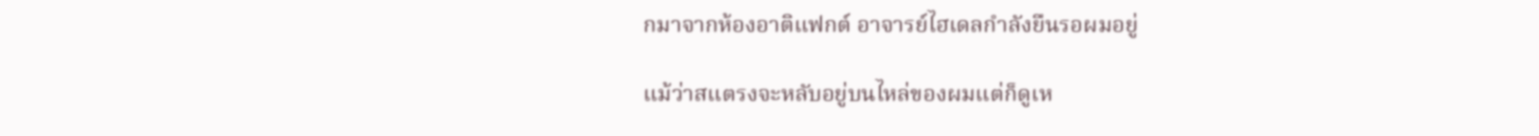กมาจากห้องอาติแฟกต์ อาจารย์ไฮเดลกำลังยืนรอผมอยู่

แม้ว่าสแตรงจะหลับอยู่บนไหล่ของผมแต่ก็ดูเห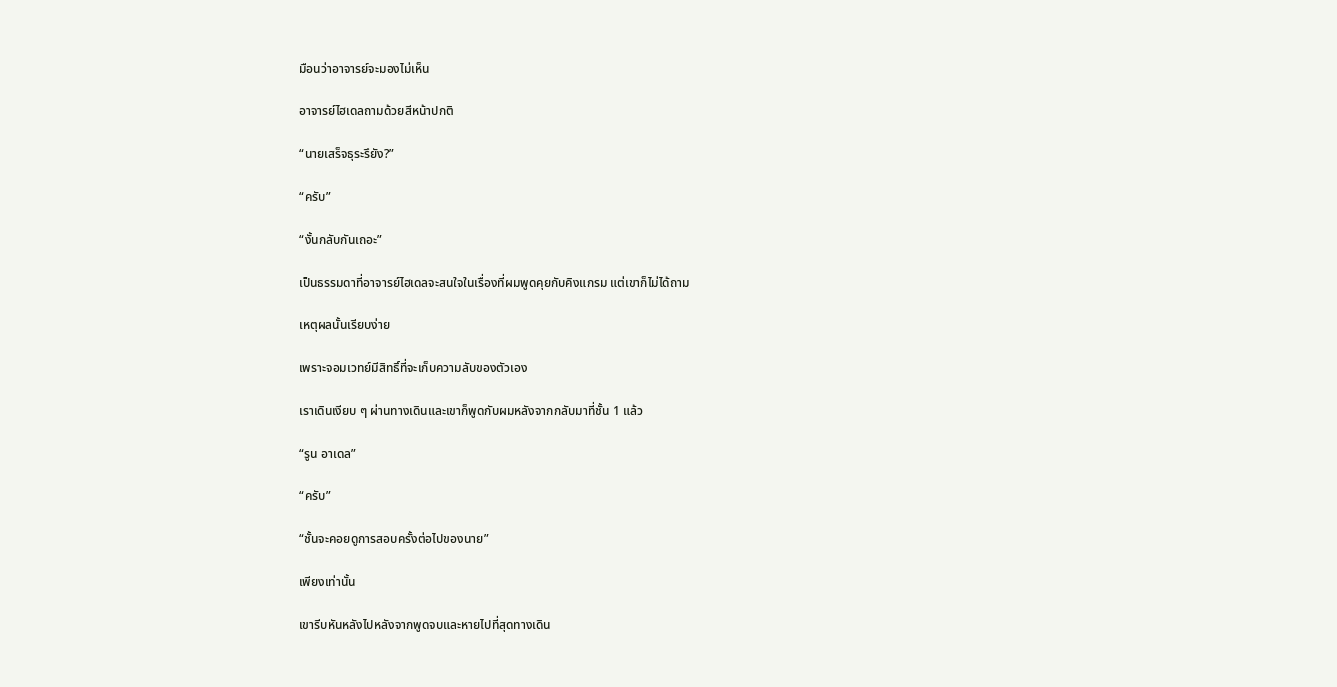มือนว่าอาจารย์จะมองไม่เห็น

อาจารย์ไฮเดลถามด้วยสีหน้าปกติ

“นายเสร็จธุระรึยัง?”

“ครับ”

“งั้นกลับกันเถอะ”

เป็นธรรมดาที่อาจารย์ไฮเดลจะสนใจในเรื่องที่ผมพูดคุยกับคิงแกรม แต่เขาก็ไม่ได้ถาม

เหตุผลนั้นเรียบง่าย

เพราะจอมเวทย์มีสิทธิ์ที่จะเก็บความลับของตัวเอง

เราเดินเงียบ ๆ ผ่านทางเดินและเขาก็พูดกับผมหลังจากกลับมาที่ชั้น 1 แล้ว

“รูน อาเดล”

“ครับ”

“ชั้นจะคอยดูการสอบครั้งต่อไปของนาย”

เพียงเท่านั้น

เขารีบหันหลังไปหลังจากพูดจบและหายไปที่สุดทางเดิน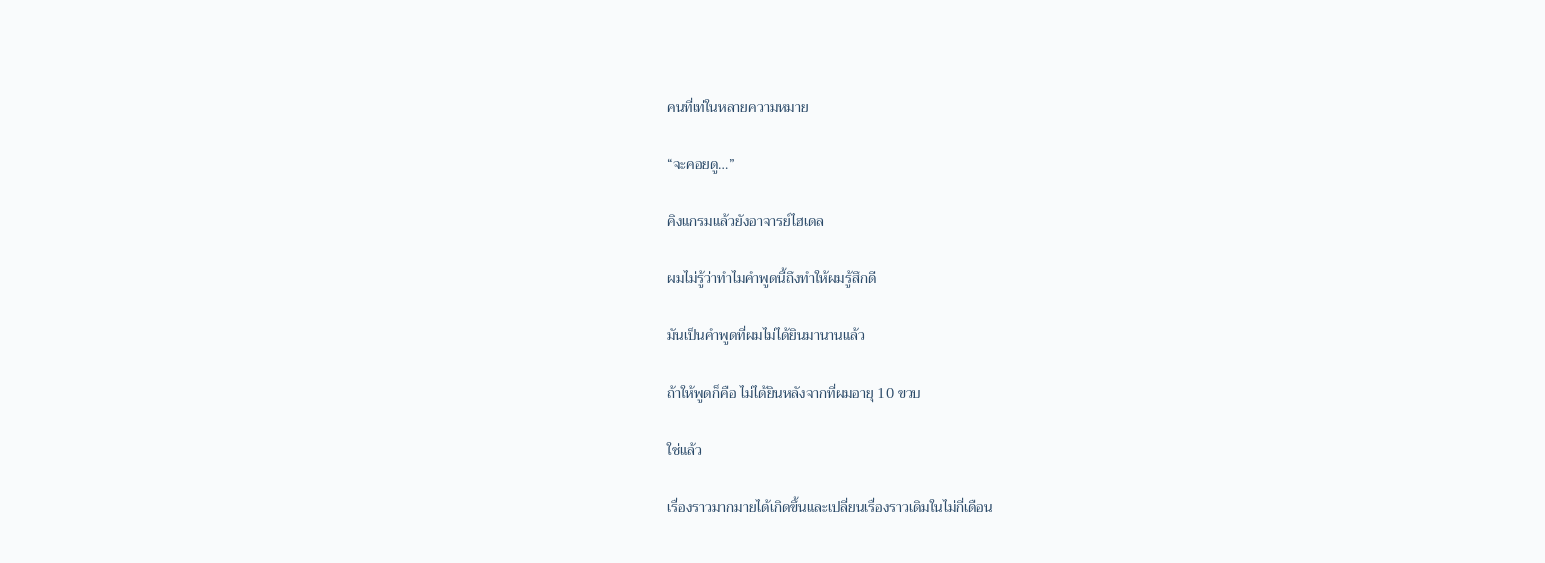คนที่เท่ในหลายความหมาย

“จะคอยดู…”

คิงแกรมแล้วยังอาจารย์ไฮเดล

ผมไม่รู้ว่าทำไมคำพูดนี้ถึงทำให้ผมรู้สึกดี

มันเป็นคำพูดที่ผมไม่ได้ยินมานานแล้ว

ถ้าให้พูดก็คือ ไม่ได้ยินหลังจากที่ผมอายุ 10 ขวบ

ใช่แล้ว

เรื่องราวมากมายได้เกิดขึ้นและเปลี่ยนเรื่องราวเดิมในไม่กี่เดือน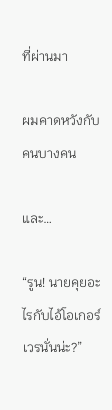ที่ผ่านมา

ผมคาดหวังกับคนบางคน

และ…

“รูน! นายคุยอะไรกับไอ้โอเกอร์เวรนั่นน่ะ?”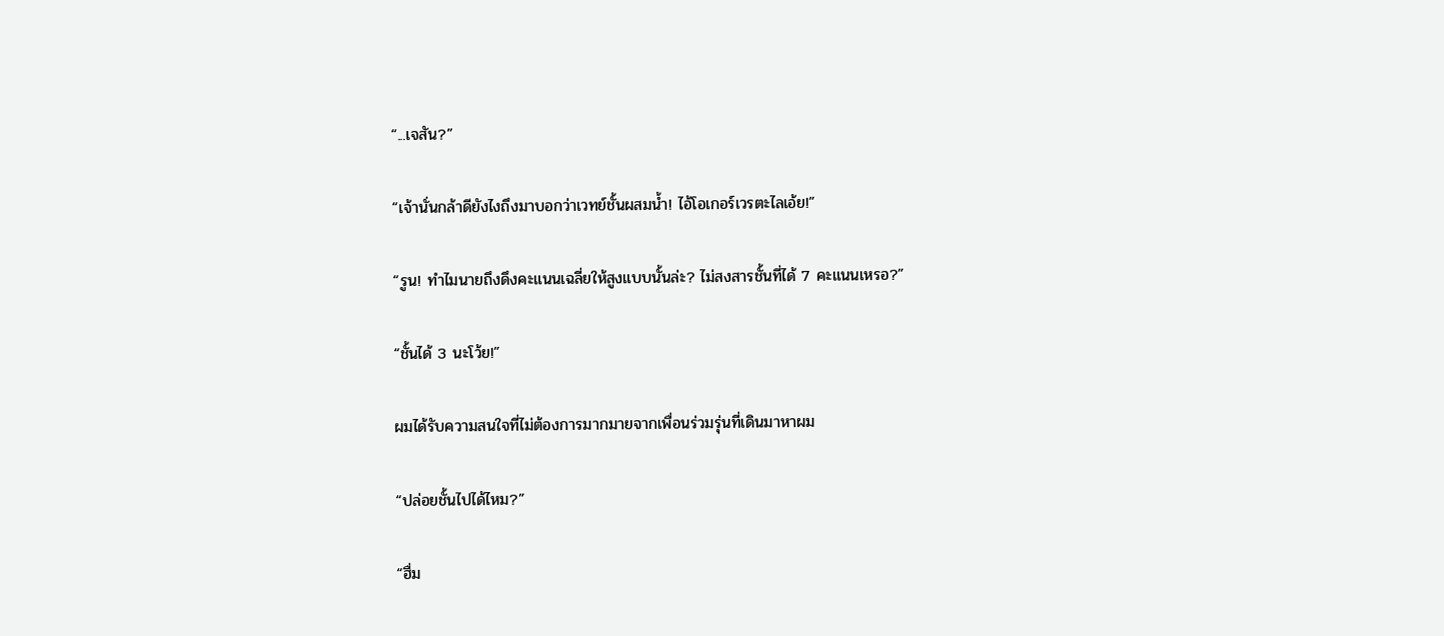“...เจสัน?”

“เจ้านั่นกล้าดียังไงถึงมาบอกว่าเวทย์ชั้นผสมน้ำ! ไอ้โอเกอร์เวรตะไลเอ้ย!”

“รูน! ทำไมนายถึงดึงคะแนนเฉลี่ยให้สูงแบบนั้นล่ะ? ไม่สงสารชั้นที่ได้ 7 คะแนนเหรอ?”

“ชั้นได้ 3 นะโว้ย!”

ผมได้รับความสนใจที่ไม่ต้องการมากมายจากเพื่อนร่วมรุ่นที่เดินมาหาผม

“ปล่อยชั้นไปได้ไหม?”

“ฮื่ม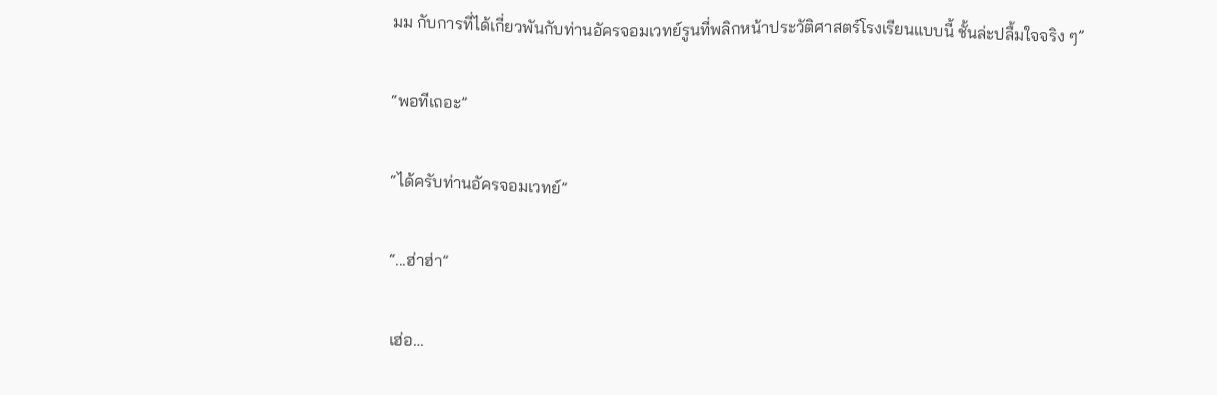มม กับการที่ได้เกี่ยวพันกับท่านอัครจอมเวทย์รูนที่พลิกหน้าประวัติศาสตร์โรงเรียนแบบนี้ ชั้นล่ะปลื้มใจจริง ๆ”

“พอทีเถอะ”

“ได้ครับท่านอัครจอมเวทย์”

“...ฮ่าฮ่า”

เฮ่อ…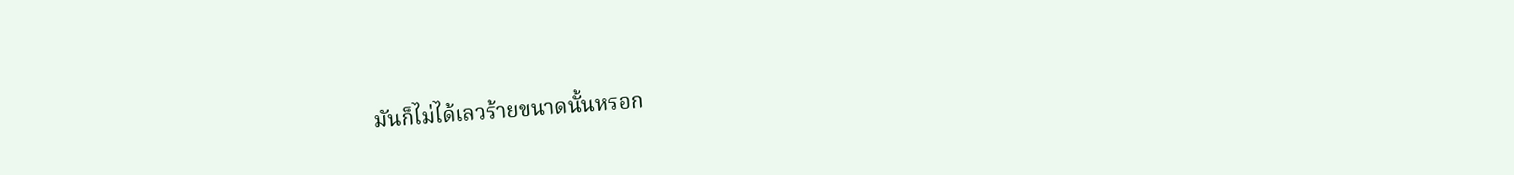มันก็ไม่ได้เลวร้ายขนาดนั้นหรอก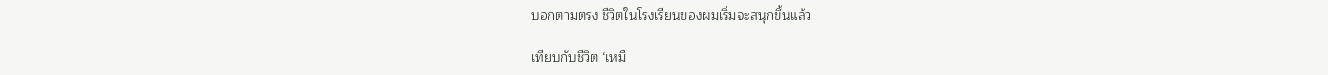บอกตามตรง ชีวิตในโรงเรียนของผมเริ่มจะสนุกขึ้นแล้ว

เทียบกับชีวิต ‘เหมื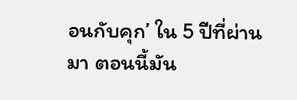อนกับคุก’ ใน 5 ปีที่ผ่านมา ตอนนี้มัน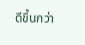ดีขึ้นกว่า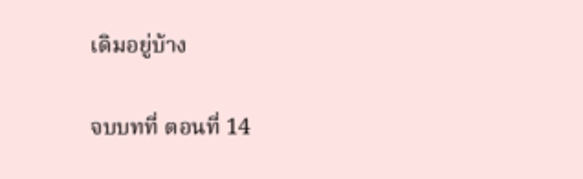เดิมอยู่บ้าง

จบบทที่ ตอนที่ 14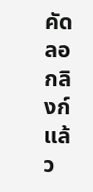คัดลอกลิงก์แล้ว